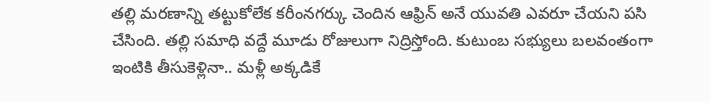తల్లి మరణాన్ని తట్టుకోలేక కరీంనగర్కు చెందిన ఆఫ్రిన్ అనే యువతి ఎవరూ చేయని పసి చేసింది. తల్లి సమాధి వద్దే మూడు రోజులుగా నిద్రిస్తోంది. కుటుంబ సభ్యులు బలవంతంగా ఇంటికి తీసుకెళ్లినా.. మళ్లీ అక్కడికే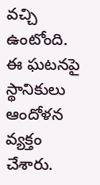వచ్చి ఉంటోంది. ఈ ఘటనపై స్థానికులు ఆందోళన వ్యక్తం చేశారు.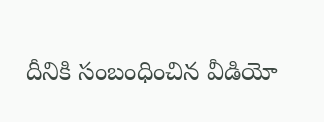దీనికి సంబంధించిన వీడియో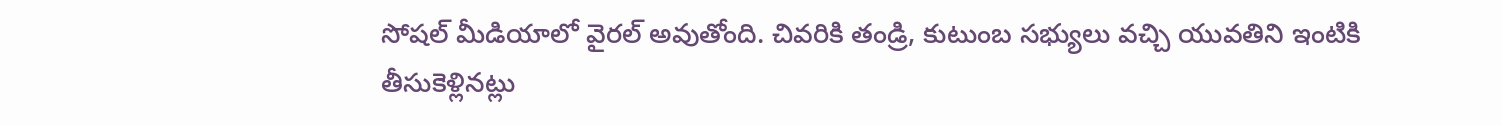సోషల్ మీడియాలో వైరల్ అవుతోంది. చివరికి తండ్రి, కుటుంబ సభ్యులు వచ్చి యువతిని ఇంటికి తీసుకెళ్లినట్లు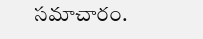సమాచారం.